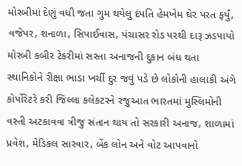મોરબીમાં દેણું વધી જતા ગુમ થયેલુ દંપતિ હેમખેમ ઘેર પરત ફર્યું, વજેપર, શનાળા, સિપાઈવાસ, પંચાસર રોડ પરથી દારૂ ઝડપાયો મોરબી કબીર ટેકરીમાં સસ્તા અનાજની દુકાન બંધ થતા સ્થાનિકોને રીક્ષા ભાડા ખર્ચી દુર જવું પડે છે લોકોની હાલાકી અંગે કોર્પોરેટરે કરી જિલ્લા કલેકટરને રજુઆત ભારતમાં મુસ્લિમોની વસ્તી અટકાવવા ત્રીજુ સંતાન થાય તો સરકારી અનાજ, શાળામાં પ્રવેશ, મેડિકલ સારવાર, બેંક લોન અને વોટ આપવાનો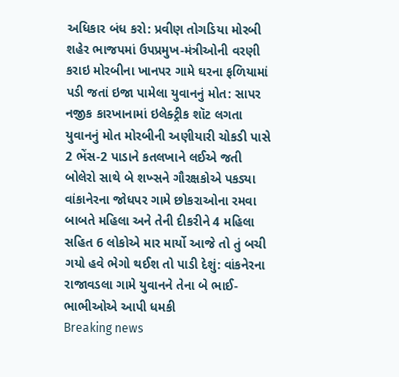અધિકાર બંધ કરો: પ્રવીણ તોગડિયા મોરબી શહેર ભાજપમાં ઉપપ્રમુખ-મંત્રીઓની વરણી કરાઇ મોરબીના ખાનપર ગામે ઘરના ફળિયામાં પડી જતાં ઇજા પામેલા યુવાનનું મોત: સાપર નજીક કારખાનામાં ઇલેક્ટ્રીક શૉટ લગતા યુવાનનું મોત મોરબીની અણીયારી ચોકડી પાસે 2 ભેંસ-2 પાડાને કતલખાને લઈએ જતી બોલેરો સાથે બે શખ્સને ગૌરક્ષકોએ પકડ્યા વાંકાનેરના જોધપર ગામે છોકરાઓના રમવા બાબતે મહિલા અને તેની દીકરીને 4 મહિલા સહિત 6 લોકોએ માર માર્યો આજે તો તું બચી ગયો હવે ભેગો થઈશ તો પાડી દેશું: વાંકનેરના રાજાવડલા ગામે યુવાનને તેના બે ભાઈ-ભાભીઓએ આપી ધમકી
Breaking news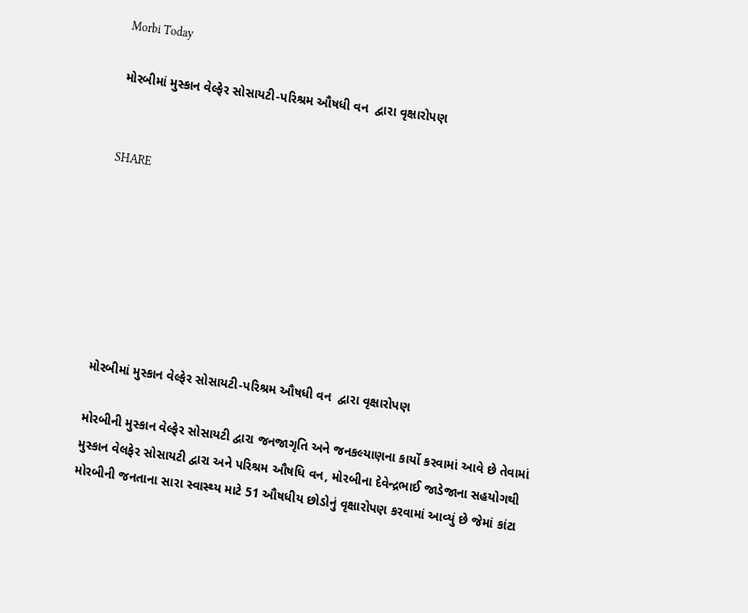Morbi Today

મોરબીમાં મુસ્કાન વેલ્ફેર સોસાયટી-પરિશ્રમ ઔષધી વન  દ્વારા વૃક્ષારોપણ


SHARE







મોરબીમાં મુસ્કાન વેલ્ફેર સોસાયટી-પરિશ્રમ ઔષધી વન  દ્વારા વૃક્ષારોપણ

મોરબીની મુસ્કાન વેલ્ફેર સોસાયટી દ્વારા જનજાગૃતિ અને જનકલ્યાણના કાર્યો કરવામાં આવે છે તેવામાં મુસ્કાન વેલફેર સોસાયટી દ્વારા અને પરિશ્રમ ઔષધિ વન, મોરબીના દેવેન્દ્રભાઈ જાડેજાના સહયોગથી મોરબીની જનતાના સારા સ્વાસ્થ્ય માટે 51 ઔષધીય છોડોનું વૃક્ષારોપણ કરવામાં આવ્યું છે જેમાં કાંટા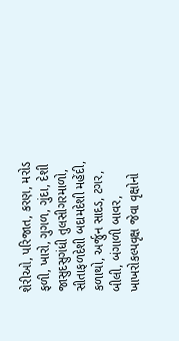શેરીઓ, પરિજાત, કરણ, મરોડ ફળી, ખારો, ગુગળ, ગુંદા, દેશી જાસુદસુગંધી તુલસીગરમાળો, સીતાફળદેશી બદામદેશી મહેંદી, કળાથો, અર્જુન સાદડ, ટગર, બીલી, બંગાળી બાવર, ખાખરોકલ્પવૃક્ષ જેવા વૃક્ષોનો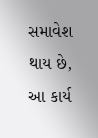સમાવેશ થાય છે, આ કાર્ય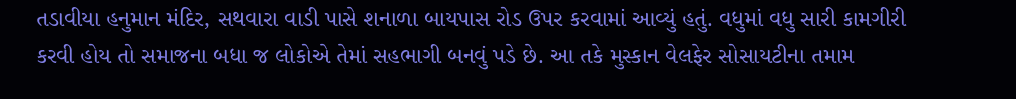તડાવીયા હનુમાન મંદિર, સથવારા વાડી પાસે શનાળા બાયપાસ રોડ ઉપર કરવામાં આવ્યું હતું. વધુમાં વધુ સારી કામગીરી કરવી હોય તો સમાજના બધા જ લોકોએ તેમાં સહભાગી બનવું પડે છે. આ તકે મુસ્કાન વેલફેર સોસાયટીના તમામ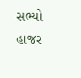સભ્યો હાજર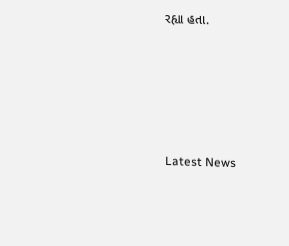રહ્યા હતા.






Latest News